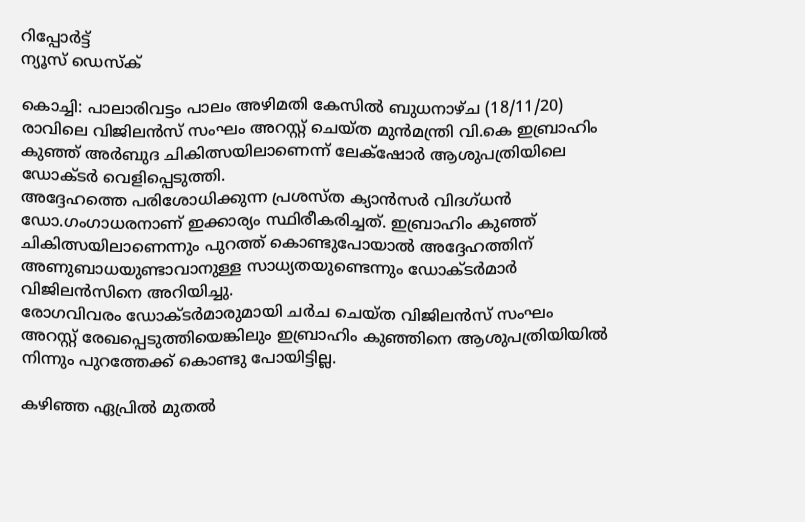റിപ്പോര്‍ട്ട്
ന്യൂസ് ഡെസ്ക്

കൊച്ചി: പാലാരിവട്ടം പാലം അഴിമതി കേസില്‍ ബുധനാഴ്ച (18/11/20) രാവിലെ വിജിലന്‍സ് സംഘം അറസ്റ്റ് ചെയ്ത മുന്‍മന്ത്രി വി.കെ ഇബ്രാഹിം കുഞ്ഞ് അർബുദ ചികിത്സയിലാണെന്ന് ലേക്‌ഷോര്‍ ആശുപത്രിയിലെ ഡോക്ടര്‍ വെളിപ്പെടുത്തി.
അദ്ദേഹത്തെ പരിശോധിക്കുന്ന പ്രശസ്ത ക്യാൻസർ വിദഗ്ധൻ ഡോ.ഗംഗാധരനാണ് ഇക്കാര്യം സ്ഥിരീകരിച്ചത്. ഇബ്രാഹിം കുഞ്ഞ് ചികിത്സയിലാണെന്നും പുറത്ത് കൊണ്ടുപോയാല്‍ അദ്ദേഹത്തിന് അണുബാധയുണ്ടാവാനുള്ള സാധ്യതയുണ്ടെന്നും ഡോക്ടര്‍മാര്‍ വിജിലൻസിനെ അറിയിച്ചു.
രോഗവിവരം ഡോക്ടർമാരുമായി ചർച ചെയ്ത വിജിലൻസ് സംഘം അറസ്റ്റ് രേഖപ്പെടുത്തിയെങ്കിലും ഇബ്രാഹിം കുഞ്ഞിനെ ആശുപത്രിയിയിൽ നിന്നും പുറത്തേക്ക് കൊണ്ടു പോയിട്ടില്ല.

കഴിഞ്ഞ ഏപ്രില്‍ മുതല്‍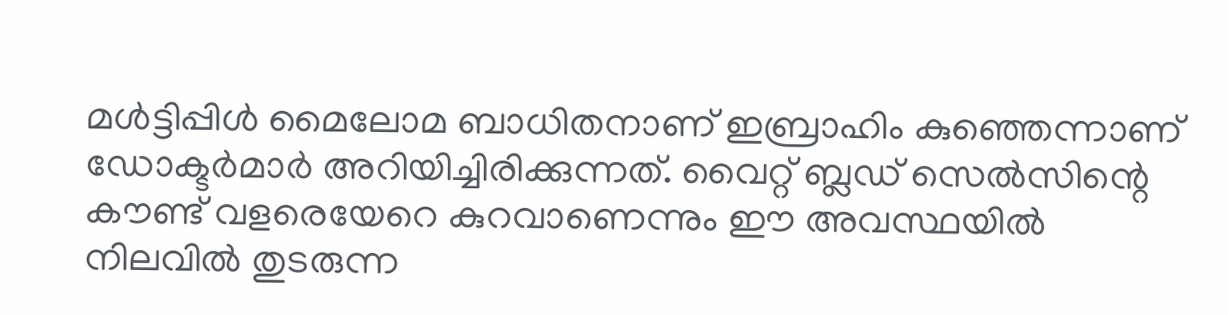മള്‍ട്ടിപ്പിള്‍ മൈലോമ ബാധിതനാണ് ഇബ്രാഹിം കുഞ്ഞെന്നാണ് ഡോക്ടര്‍മാര്‍ അറിയിച്ചിരിക്കുന്നത്. വൈറ്റ് ബ്ലഡ് സെല്‍സിന്റെ കൗണ്ട് വളരെയേറെ കുറവാണെന്നും ഈ അവസ്ഥയില്‍ നിലവില്‍ തുടരുന്ന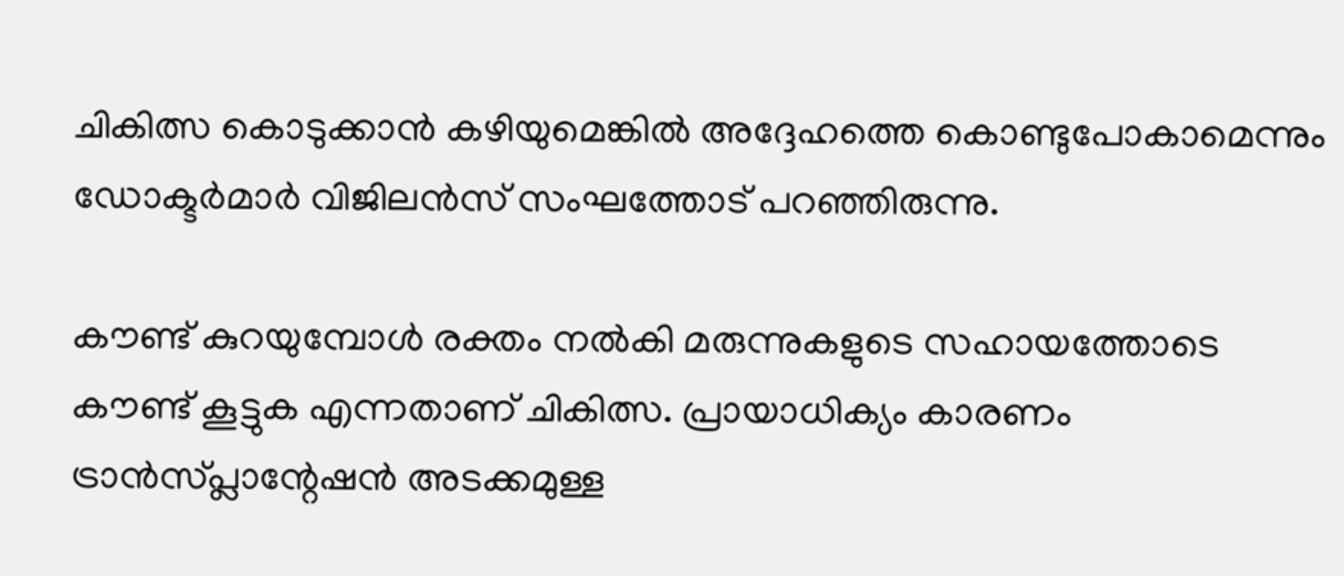ചികിത്സ കൊടുക്കാന്‍ കഴിയുമെങ്കില്‍ അദ്ദേഹത്തെ കൊണ്ടുപോകാമെന്നും ഡോക്ടര്‍മാര്‍ വിജിലന്‍സ് സംഘത്തോട് പറഞ്ഞിരുന്നു.

കൗണ്ട് കുറയുമ്പോള്‍ രക്തം നല്‍കി മരുന്നുകളുടെ സഹായത്തോടെ കൗണ്ട് കൂട്ടുക എന്നതാണ് ചികിത്സ. പ്രായാധിക്യം കാരണം ട്രാന്‍സ്പ്ലാന്റേഷന്‍ അടക്കമുള്ള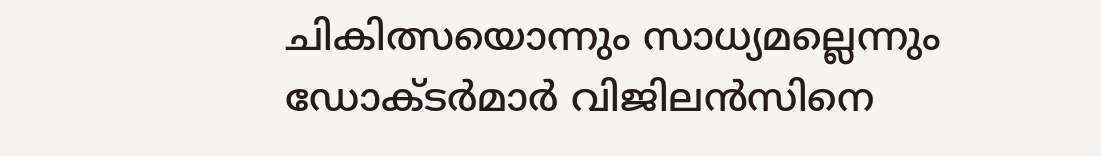ചികിത്സയൊന്നും സാധ്യമല്ലെന്നും ഡോക്ടര്‍മാര്‍ വിജിലന്‍സിനെ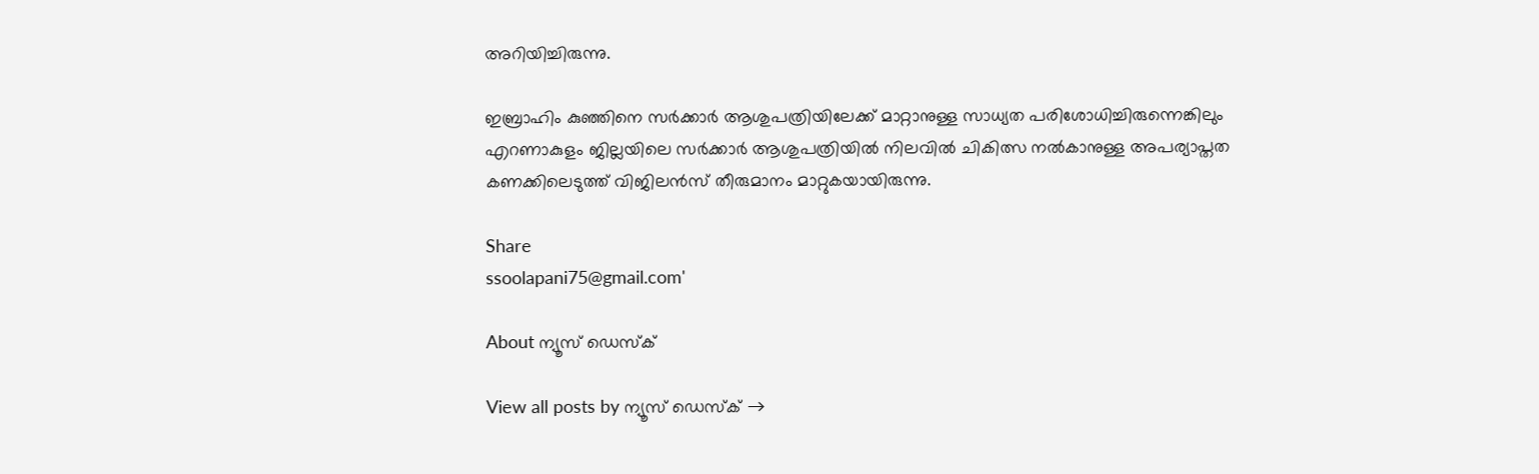അറിയിച്ചിരുന്നു.

ഇബ്രാഹിം കുഞ്ഞിനെ സര്‍ക്കാര്‍ ആശുപത്രിയിലേക്ക് മാറ്റാനുള്ള സാധ്യത പരിശോധിച്ചിരുന്നെങ്കിലും എറണാകുളം ജില്ലയിലെ സര്‍ക്കാര്‍ ആശുപത്രിയില്‍ നിലവില്‍ ചികിത്സ നല്‍കാനുള്ള അപര്യാപ്തത കണക്കിലെടുത്ത് വിജിലന്‍സ് തീരുമാനം മാറ്റുകയായിരുന്നു.

Share
ssoolapani75@gmail.com'

About ന്യൂസ് ഡെസ്ക്

View all posts by ന്യൂസ് ഡെസ്ക് →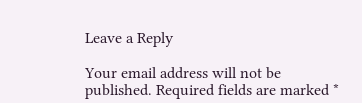Leave a Reply

Your email address will not be published. Required fields are marked *